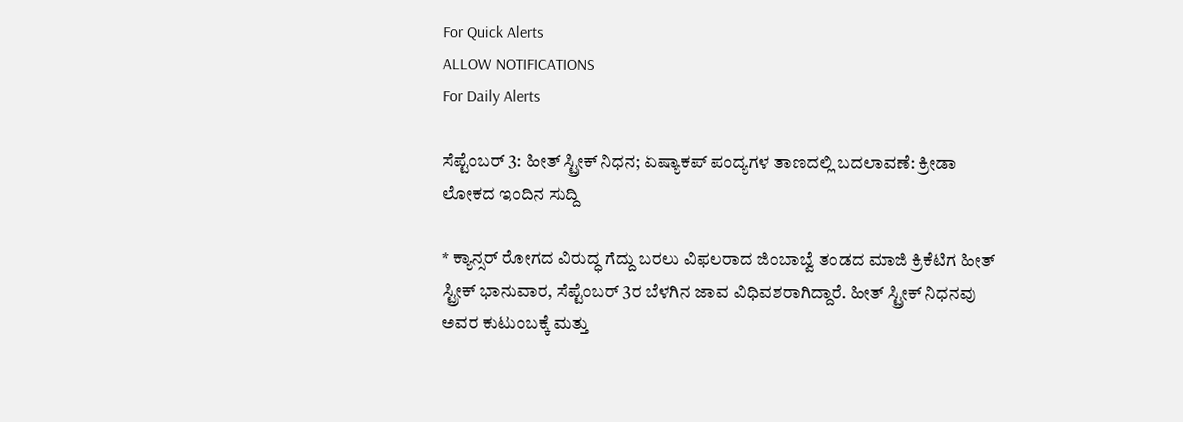For Quick Alerts
ALLOW NOTIFICATIONS
For Daily Alerts

ಸೆಪ್ಟೆಂಬರ್ 3: ಹೀತ್ ಸ್ಟ್ರೀಕ್ ನಿಧನ; ಏಷ್ಯಾಕಪ್ ಪಂದ್ಯಗಳ ತಾಣದಲ್ಲಿ ಬದಲಾವಣೆ: ಕ್ರೀಡಾ ಲೋಕದ ಇಂದಿನ ಸುದ್ದಿ

* ಕ್ಯಾನ್ಸರ್ ರೋಗದ ವಿರುದ್ಧ ಗೆದ್ದು ಬರಲು ವಿಫಲರಾದ ಜಿಂಬಾಬ್ವೆ ತಂಡದ ಮಾಜಿ ಕ್ರಿಕೆಟಿಗ ಹೀತ್ ಸ್ಟ್ರೀಕ್ ಭಾನುವಾರ, ಸೆಪ್ಟೆಂಬರ್ 3ರ ಬೆಳಗಿನ ಜಾವ ವಿಧಿವಶರಾಗಿದ್ದಾರೆ. ಹೀತ್ ಸ್ಟ್ರೀಕ್ ನಿಧನವು ಅವರ ಕುಟುಂಬಕ್ಕೆ ಮತ್ತು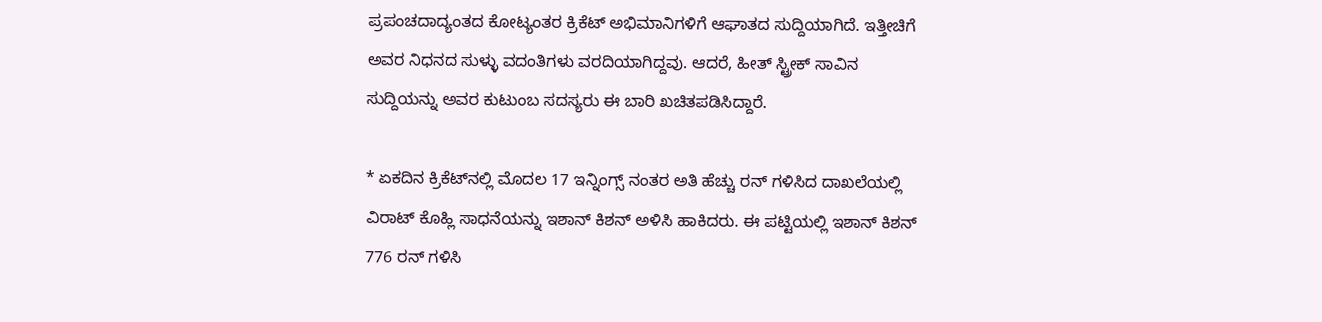ಪ್ರಪಂಚದಾದ್ಯಂತದ ಕೋಟ್ಯಂತರ ಕ್ರಿಕೆಟ್ ಅಭಿಮಾನಿಗಳಿಗೆ ಆಘಾತದ ಸುದ್ದಿಯಾಗಿದೆ. ಇತ್ತೀಚಿಗೆ ಅವರ ನಿಧನದ ಸುಳ್ಳು ವದಂತಿಗಳು ವರದಿಯಾಗಿದ್ದವು. ಆದರೆ, ಹೀತ್ ಸ್ಟ್ರೀಕ್ ಸಾವಿನ ಸುದ್ದಿಯನ್ನು ಅವರ ಕುಟುಂಬ ಸದಸ್ಯರು ಈ ಬಾರಿ ಖಚಿತಪಡಿಸಿದ್ದಾರೆ.

* ಏಕದಿನ ಕ್ರಿಕೆಟ್‌ನಲ್ಲಿ ಮೊದಲ 17 ಇನ್ನಿಂಗ್ಸ್‌ ನಂತರ ಅತಿ ಹೆಚ್ಚು ರನ್ ಗಳಿಸಿದ ದಾಖಲೆಯಲ್ಲಿ ವಿರಾಟ್ ಕೊಹ್ಲಿ ಸಾಧನೆಯನ್ನು ಇಶಾನ್ ಕಿಶನ್ ಅಳಿಸಿ ಹಾಕಿದರು. ಈ ಪಟ್ಟಿಯಲ್ಲಿ ಇಶಾನ್ ಕಿಶನ್ 776 ರನ್ ಗಳಿಸಿ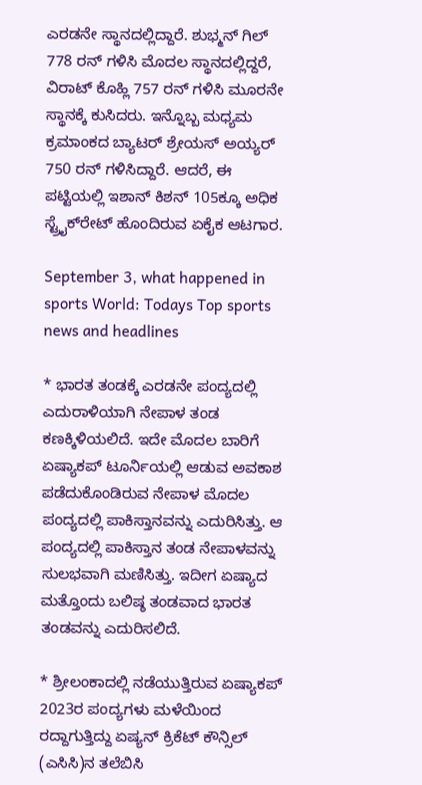ಎರಡನೇ ಸ್ಥಾನದಲ್ಲಿದ್ದಾರೆ. ಶುಭ್ಮನ್ ಗಿಲ್ 778 ರನ್ ಗಳಿಸಿ ಮೊದಲ ಸ್ಥಾನದಲ್ಲಿದ್ದರೆ, ವಿರಾಟ್ ಕೊಹ್ಲಿ 757 ರನ್ ಗಳಿಸಿ ಮೂರನೇ ಸ್ಥಾನಕ್ಕೆ ಕುಸಿದರು. ಇನ್ನೊಬ್ಬ ಮಧ್ಯಮ ಕ್ರಮಾಂಕದ ಬ್ಯಾಟರ್ ಶ್ರೇಯಸ್ ಅಯ್ಯರ್ 750 ರನ್ ಗಳಿಸಿದ್ದಾರೆ. ಆದರೆ, ಈ ಪಟ್ಟಿಯಲ್ಲಿ ಇಶಾನ್ ಕಿಶನ್ 105ಕ್ಕೂ ಅಧಿಕ ಸ್ಟ್ರೈಕ್‌ರೇಟ್ ಹೊಂದಿರುವ ಏಕೈಕ ಆಟಗಾರ.

September 3, what happened in sports World: Todays Top sports news and headlines

* ಭಾರತ ತಂಡಕ್ಕೆ ಎರಡನೇ ಪಂದ್ಯದಲ್ಲಿ ಎದುರಾಳಿಯಾಗಿ ನೇಪಾಳ ತಂಡ ಕಣಕ್ಕಿಳಿಯಲಿದೆ. ಇದೇ ಮೊದಲ ಬಾರಿಗೆ ಏಷ್ಯಾಕಪ್ ಟೂರ್ನಿಯಲ್ಲಿ ಆಡುವ ಅವಕಾಶ ಪಡೆದುಕೊಂಡಿರುವ ನೇಪಾಳ ಮೊದಲ ಪಂದ್ಯದಲ್ಲಿ ಪಾಕಿಸ್ತಾನವನ್ನು ಎದುರಿಸಿತ್ತು. ಆ ಪಂದ್ಯದಲ್ಲಿ ಪಾಕಿಸ್ತಾನ ತಂಡ ನೇಪಾಳವನ್ನು ಸುಲಭವಾಗಿ ಮಣಿಸಿತ್ತು. ಇದೀಗ ಏಷ್ಯಾದ ಮತ್ತೊಂದು ಬಲಿಷ್ಠ ತಂಡವಾದ ಭಾರತ ತಂಡವನ್ನು ಎದುರಿಸಲಿದೆ.

* ಶ್ರೀಲಂಕಾದಲ್ಲಿ ನಡೆಯುತ್ತಿರುವ ಏಷ್ಯಾಕಪ್ 2023ರ ಪಂದ್ಯಗಳು ಮಳೆಯಿಂದ ರದ್ದಾಗುತ್ತಿದ್ದು ಏಷ್ಯನ್ ಕ್ರಿಕೆಟ್ ಕೌನ್ಸಿಲ್ (ಎಸಿಸಿ)ನ ತಲೆಬಿಸಿ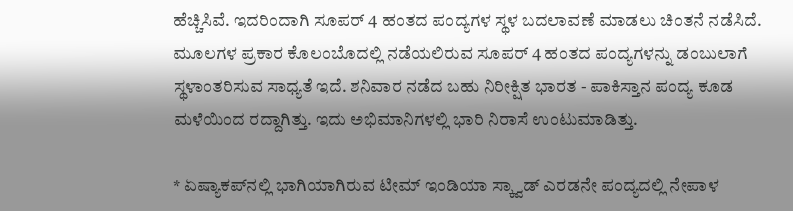ಹೆಚ್ಚಿಸಿವೆ. ಇದರಿಂದಾಗಿ ಸೂಪರ್ 4 ಹಂತದ ಪಂದ್ಯಗಳ ಸ್ಥಳ ಬದಲಾವಣೆ ಮಾಡಲು ಚಿಂತನೆ ನಡೆಸಿದೆ. ಮೂಲಗಳ ಪ್ರಕಾರ ಕೊಲಂಬೊದಲ್ಲಿ ನಡೆಯಲಿರುವ ಸೂಪರ್ 4 ಹಂತದ ಪಂದ್ಯಗಳನ್ನು ಡಂಬುಲಾಗೆ ಸ್ಥಳಾಂತರಿಸುವ ಸಾಧ್ಯತೆ ಇದೆ. ಶನಿವಾರ ನಡೆದ ಬಹು ನಿರೀಕ್ಷಿತ ಭಾರತ - ಪಾಕಿಸ್ತಾನ ಪಂದ್ಯ ಕೂಡ ಮಳೆಯಿಂದ ರದ್ದಾಗಿತ್ತು. ಇದು ಅಭಿಮಾನಿಗಳಲ್ಲಿ ಭಾರಿ ನಿರಾಸೆ ಉಂಟುಮಾಡಿತ್ತು.

* ಏಷ್ಯಾಕಪ್‌ನಲ್ಲಿ ಭಾಗಿಯಾಗಿರುವ ಟೀಮ್ ಇಂಡಿಯಾ ಸ್ಕ್ವಾಡ್ ಎರಡನೇ ಪಂದ್ಯದಲ್ಲಿ ನೇಪಾಳ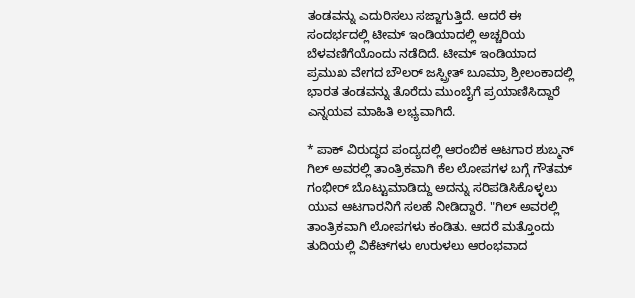ತಂಡವನ್ನು ಎದುರಿಸಲು ಸಜ್ಜಾಗುತ್ತಿದೆ. ಆದರೆ ಈ ಸಂದರ್ಭದಲ್ಲಿ ಟೀಮ್ ಇಂಡಿಯಾದಲ್ಲಿ ಅಚ್ಚರಿಯ ಬೆಳವಣಿಗೆಯೊಂದು ನಡೆದಿದೆ. ಟೀಮ್ ಇಂಡಿಯಾದ ಪ್ರಮುಖ ವೇಗದ ಬೌಲರ್ ಜಸ್ಪ್ರೀತ್ ಬೂಮ್ರಾ ಶ್ರೀಲಂಕಾದಲ್ಲಿ ಭಾರತ ತಂಡವನ್ನು ತೊರೆದು ಮುಂಬೈಗೆ ಪ್ರಯಾಣಿಸಿದ್ದಾರೆ ಎನ್ನಯವ ಮಾಹಿತಿ ಲಭ್ಯವಾಗಿದೆ.

* ಪಾಕ್ ವಿರುದ್ಧದ ಪಂದ್ಯದಲ್ಲಿ ಆರಂಬಿಕ ಆಟಗಾರ ಶುಬ್ಮನ್ ಗಿಲ್ ಅವರಲ್ಲಿ ತಾಂತ್ರಿಕವಾಗಿ ಕೆಲ ಲೋಪಗಳ ಬಗ್ಗೆ ಗೌತಮ್ ಗಂಭೀರ್ ಬೊಟ್ಟುಮಾಡಿದ್ದು ಅದನ್ನು ಸರಿಪಡಿಸಿಕೊಳ್ಳಲು ಯುವ ಆಟಗಾರನಿಗೆ ಸಲಹೆ ನೀಡಿದ್ದಾರೆ. "ಗಿಲ್ ಅವರಲ್ಲಿ ತಾಂತ್ರಿಕವಾಗಿ ಲೋಪಗಳು ಕಂಡಿತು. ಆದರೆ ಮತ್ತೊಂದು ತುದಿಯಲ್ಲಿ ವಿಕೆಟ್‌ಗಳು ಉರುಳಲು ಆರಂಭವಾದ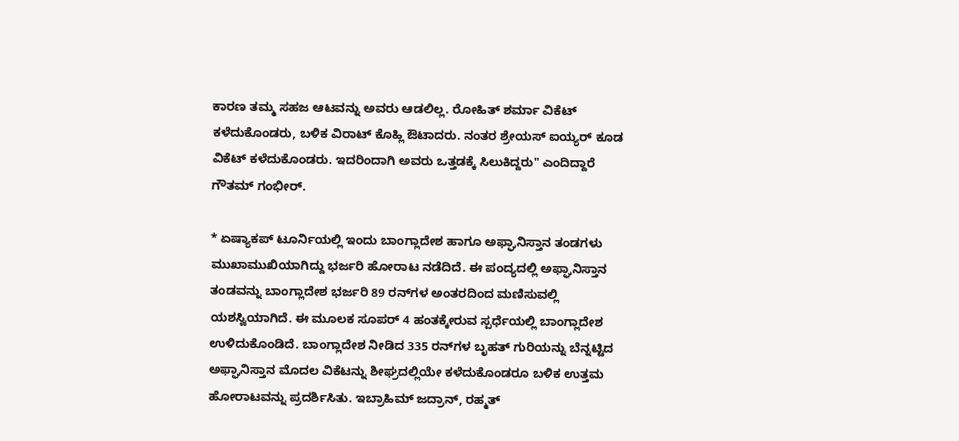ಕಾರಣ ತಮ್ಮ ಸಹಜ ಆಟವನ್ನು ಅವರು ಆಡಲಿಲ್ಲ. ರೋಹಿತ್ ಶರ್ಮಾ ವಿಕೆಟ್ ಕಳೆದುಕೊಂಡರು, ಬಳಿಕ ವಿರಾಟ್ ಕೊಹ್ಲಿ ಔಟಾದರು. ನಂತರ ಶ್ರೇಯಸ್ ಐಯ್ಯರ್ ಕೂಡ ವಿಕೆಟ್ ಕಳೆದುಕೊಂಡರು. ಇದರಿಂದಾಗಿ ಅವರು ಒತ್ತಡಕ್ಕೆ ಸಿಲುಕಿದ್ದರು" ಎಂದಿದ್ದಾರೆ ಗೌತಮ್ ಗಂಭೀರ್.

* ಏಷ್ಯಾಕಪ್ ಟೂರ್ನಿಯಲ್ಲಿ ಇಂದು ಬಾಂಗ್ಲಾದೇಶ ಹಾಗೂ ಅಫ್ಘಾನಿಸ್ತಾನ ತಂಡಗಳು ಮುಖಾಮುಖಿಯಾಗಿದ್ದು ಭರ್ಜರಿ ಹೋರಾಟ ನಡೆದಿದೆ. ಈ ಪಂದ್ಯದಲ್ಲಿ ಅಫ್ಘಾನಿಸ್ತಾನ ತಂಡವನ್ನು ಬಾಂಗ್ಲಾದೇಶ ಭರ್ಜರಿ 89 ರನ್‌ಗಳ ಅಂತರದಿಂದ ಮಣಿಸುವಲ್ಲಿ ಯಶಸ್ವಿಯಾಗಿದೆ. ಈ ಮೂಲಕ ಸೂಪರ್ 4 ಹಂತಕ್ಕೇರುವ ಸ್ಪರ್ಧೆಯಲ್ಲಿ ಬಾಂಗ್ಲಾದೇಶ ಉಳಿದುಕೊಂಡಿದೆ. ಬಾಂಗ್ಲಾದೇಶ ನೀಡಿದ 335 ರನ್‌ಗಳ ಬೃಹತ್ ಗುರಿಯನ್ನು ಬೆನ್ನಟ್ಟಿದ ಅಫ್ಘಾನಿಸ್ತಾನ ಮೊದಲ ವಿಕೆಟನ್ನು ಶೀಘ್ರದಲ್ಲಿಯೇ ಕಳೆದುಕೊಂಡರೂ ಬಳಿಕ ಉತ್ತಮ ಹೋರಾಟವನ್ನು ಪ್ರದರ್ಶಿಸಿತು. ಇಬ್ರಾಹಿಮ್ ಜದ್ರಾನ್, ರಹ್ಮತ್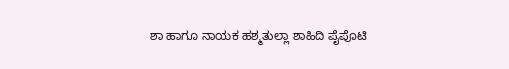ಶಾ ಹಾಗೂ ನಾಯಕ ಹಶ್ಮತುಲ್ಲಾ ಶಾಹಿದಿ ಪೈಪೊಟಿ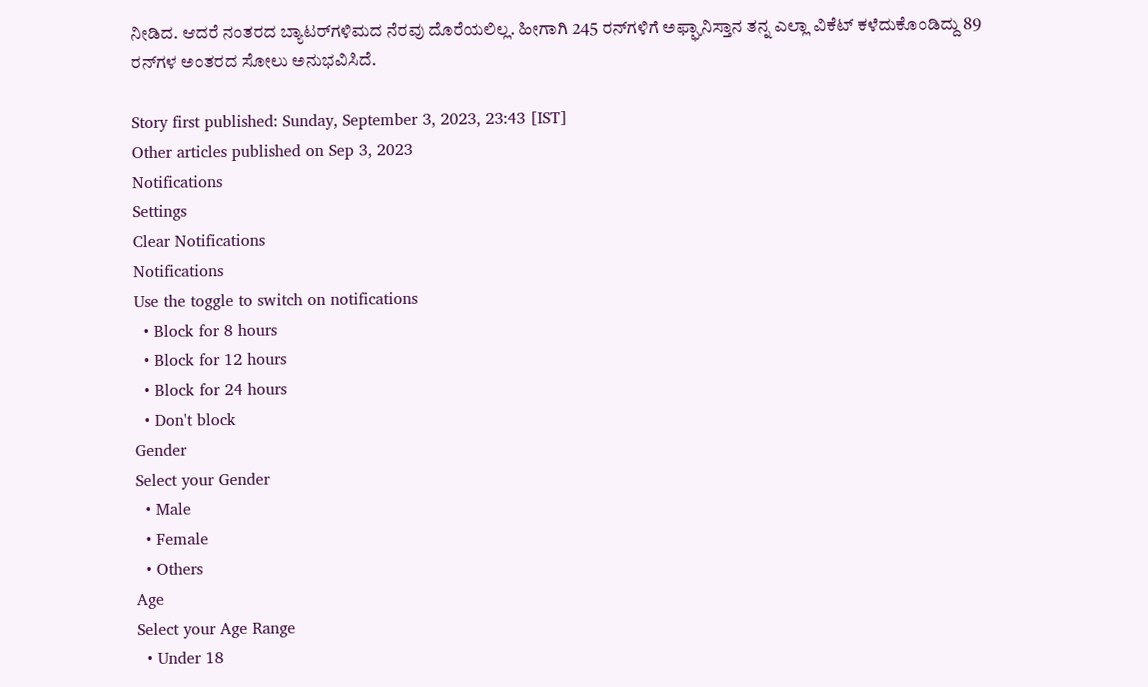ನೀಡಿದ. ಆದರೆ ನಂತರದ ಬ್ಯಾಟರ್‌ಗಳಿಮದ ನೆರವು ದೊರೆಯಲಿಲ್ಲ. ಹೀಗಾಗಿ 245 ರನ್‌ಗಳಿಗೆ ಅಫ್ಘಾನಿಸ್ತಾನ ತನ್ನ ಎಲ್ಲಾ ವಿಕೆಟ್ ಕಳೆದುಕೊಂಡಿದ್ದು 89 ರನ್‌ಗಳ ಅಂತರದ ಸೋಲು ಅನುಭವಿಸಿದೆ.

Story first published: Sunday, September 3, 2023, 23:43 [IST]
Other articles published on Sep 3, 2023
Notifications
Settings
Clear Notifications
Notifications
Use the toggle to switch on notifications
  • Block for 8 hours
  • Block for 12 hours
  • Block for 24 hours
  • Don't block
Gender
Select your Gender
  • Male
  • Female
  • Others
Age
Select your Age Range
  • Under 18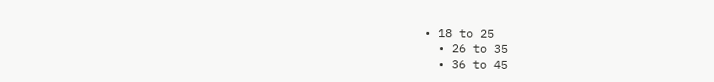• 18 to 25
  • 26 to 35
  • 36 to 45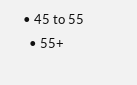• 45 to 55
  • 55+